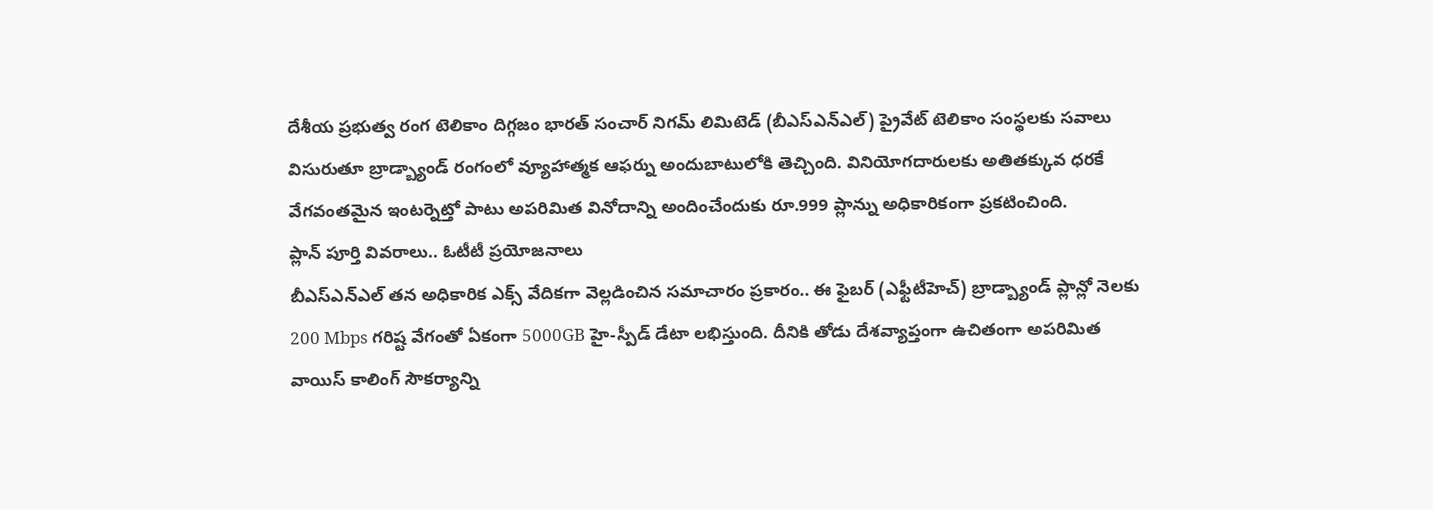దేశీయ ప్రభుత్వ రంగ టెలికాం దిగ్గజం భారత్ సంచార్ నిగమ్ లిమిటెడ్ (బీఎస్ఎన్ఎల్) ప్రైవేట్ టెలికాం సంస్థలకు సవాలు విసురుతూ బ్రాడ్బ్యాండ్ రంగంలో వ్యూహాత్మక ఆఫర్ను అందుబాటులోకి తెచ్చింది. వినియోగదారులకు అతితక్కువ ధరకే వేగవంతమైన ఇంటర్నెట్తో పాటు అపరిమిత వినోదాన్ని అందించేందుకు రూ.999 ప్లాన్ను అధికారికంగా ప్రకటించింది.
ప్లాన్ పూర్తి వివరాలు.. ఓటీటీ ప్రయోజనాలు
బీఎస్ఎన్ఎల్ తన అధికారిక ఎక్స్ వేదికగా వెల్లడించిన సమాచారం ప్రకారం.. ఈ ఫైబర్ (ఎఫ్టీటీహెచ్) బ్రాడ్బ్యాండ్ ప్లాన్లో నెలకు 200 Mbps గరిష్ట వేగంతో ఏకంగా 5000GB హై-స్పీడ్ డేటా లభిస్తుంది. దీనికి తోడు దేశవ్యాప్తంగా ఉచితంగా అపరిమిత వాయిస్ కాలింగ్ సౌకర్యాన్ని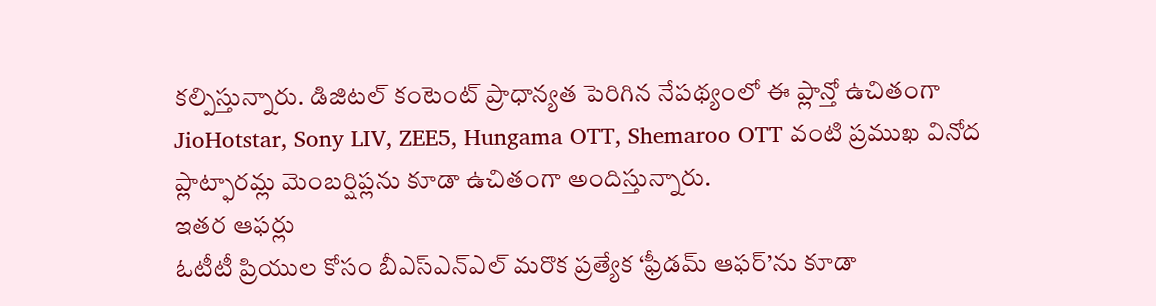కల్పిస్తున్నారు. డిజిటల్ కంటెంట్ ప్రాధాన్యత పెరిగిన నేపథ్యంలో ఈ ప్లాన్తో ఉచితంగా JioHotstar, Sony LIV, ZEE5, Hungama OTT, Shemaroo OTT వంటి ప్రముఖ వినోద ప్లాట్ఫారమ్ల మెంబర్షిప్లను కూడా ఉచితంగా అందిస్తున్నారు.
ఇతర ఆఫర్లు
ఓటీటీ ప్రియుల కోసం బీఎస్ఎన్ఎల్ మరొక ప్రత్యేక ‘ఫ్రీడమ్ ఆఫర్’ను కూడా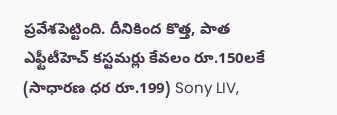ప్రవేశపెట్టింది. దీనికింద కొత్త, పాత ఎఫ్టీటీహెచ్ కస్టమర్లు కేవలం రూ.150లకే (సాధారణ ధర రూ.199) Sony LIV,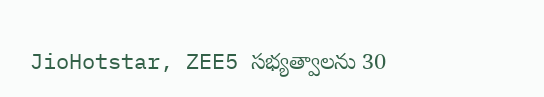JioHotstar, ZEE5 సభ్యత్వాలను 30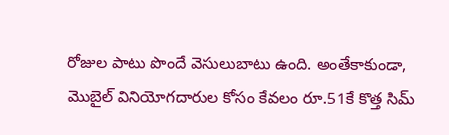రోజుల పాటు పొందే వెసులుబాటు ఉంది. అంతేకాకుండా, మొబైల్ వినియోగదారుల కోసం కేవలం రూ.51కే కొత్త సిమ్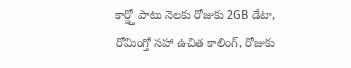కార్డ్తో పాటు నెలకు రోజుకు 2GB డేటా, రోమింగ్తో సహా ఉచిత కాలింగ్, రోజుకు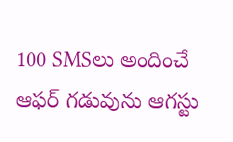100 SMSలు అందించే ఆఫర్ గడువును ఆగస్టు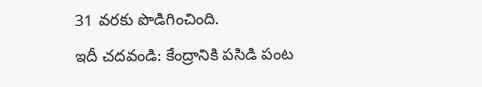31 వరకు పొడిగించింది.
ఇదీ చదవండి: కేంద్రానికి పసిడి పంట